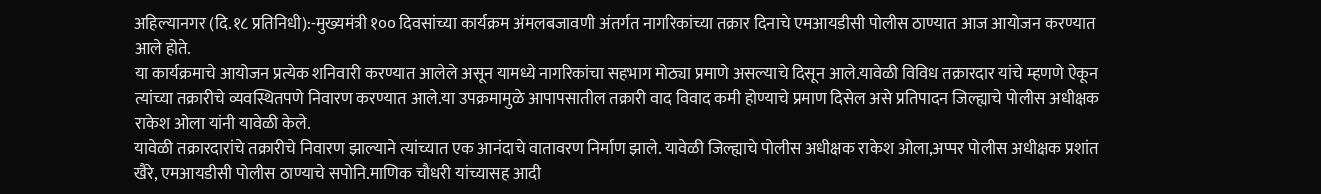अहिल्यानगर (दि.१८ प्रतिनिधी):-मुख्यमंत्री १०० दिवसांच्या कार्यक्रम अंमलबजावणी अंतर्गत नागरिकांच्या तक्रार दिनाचे एमआयडीसी पोलीस ठाण्यात आज आयोजन करण्यात आले होते.
या कार्यक्रमाचे आयोजन प्रत्येक शनिवारी करण्यात आलेले असून यामध्ये नागरिकांचा सहभाग मोठ्या प्रमाणे असल्याचे दिसून आले.यावेळी विविध तक्रारदार यांचे म्हणणे ऐकून त्यांच्या तक्रारीचे व्यवस्थितपणे निवारण करण्यात आले.या उपक्रमामुळे आपापसातील तक्रारी वाद विवाद कमी होण्याचे प्रमाण दिसेल असे प्रतिपादन जिल्ह्याचे पोलीस अधीक्षक राकेश ओला यांनी यावेळी केले.
यावेळी तक्रारदारांचे तक्रारीचे निवारण झाल्याने त्यांच्यात एक आनंदाचे वातावरण निर्माण झाले. यावेळी जिल्ह्याचे पोलीस अधीक्षक राकेश ओला,अप्पर पोलीस अधीक्षक प्रशांत खैरे, एमआयडीसी पोलीस ठाण्याचे सपोनि.माणिक चौधरी यांच्यासह आदी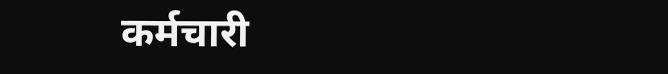कर्मचारी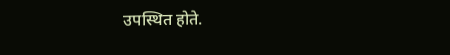उपस्थित होते.